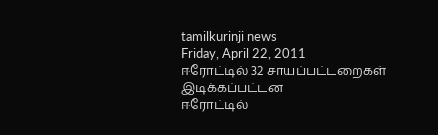tamilkurinji news
Friday, April 22, 2011
ஈரோட்டில் 32 சாயப்பட்டறைகள் இடிக்கப்பட்டன
ஈரோட்டில்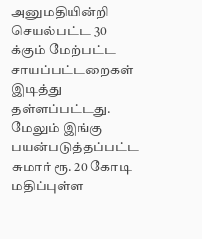அனுமதியின்றி செயல்பட்ட 30 க்கும் மேற்பட்ட சாயப்பட்டறைகள் இடித்து தள்ளப்பட்டது. மேலும் இங்கு பயன்படுத்தப்பட்ட சுமார் ரூ. 20 கோடி மதிப்புள்ள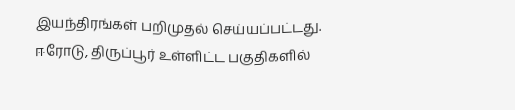இயந்திரங்கள் பறிமுதல் செய்யப்பட்டது.
ஈரோடு, திருப்பூர் உள்ளிட்ட பகுதிகளில்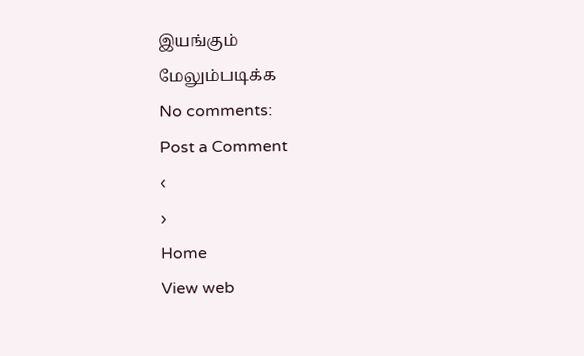இயங்கும்
மேலும்படிக்க
No comments:
Post a Comment
‹
›
Home
View web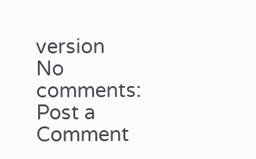version
No comments:
Post a Comment